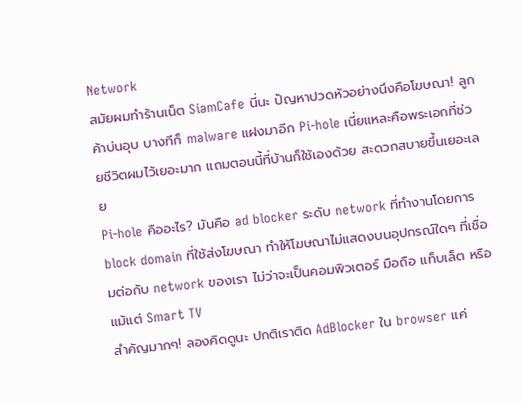Network
สมัยผมทำร้านเน็ต SiamCafe นี่นะ ปัญหาปวดหัวอย่างนึงคือโฆษณา! ลูกค้าบ่นอุบ บางทีก็ malware แฝงมาอีก Pi-hole เนี่ยแหละคือพระเอกที่ช่วยชีวิตผมไว้เยอะมาก แถมตอนนี้ที่บ้านก็ใช้เองด้วย สะดวกสบายขึ้นเยอะเลย
Pi-hole คืออะไร? มันคือ ad blocker ระดับ network ที่ทำงานโดยการ block domain ที่ใช้ส่งโฆษณา ทำให้โฆษณาไม่แสดงบนอุปกรณ์ใดๆ ที่เชื่อมต่อกับ network ของเรา ไม่ว่าจะเป็นคอมพิวเตอร์ มือถือ แท็บเล็ต หรือแม้แต่ Smart TV
สำคัญมากๆ! ลองคิดดูนะ ปกติเราติด AdBlocker ใน browser แค่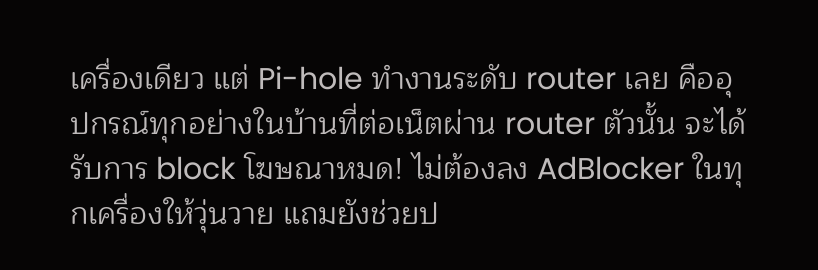เครื่องเดียว แต่ Pi-hole ทำงานระดับ router เลย คืออุปกรณ์ทุกอย่างในบ้านที่ต่อเน็ตผ่าน router ตัวนั้น จะได้รับการ block โฆษณาหมด! ไม่ต้องลง AdBlocker ในทุกเครื่องให้วุ่นวาย แถมยังช่วยป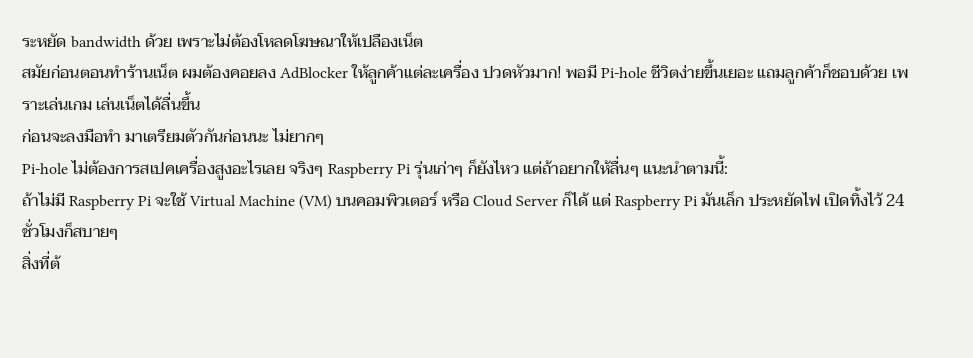ระหยัด bandwidth ด้วย เพราะไม่ต้องโหลดโฆษณาให้เปลืองเน็ต
สมัยก่อนตอนทำร้านเน็ต ผมต้องคอยลง AdBlocker ให้ลูกค้าแต่ละเครื่อง ปวดหัวมาก! พอมี Pi-hole ชีวิตง่ายขึ้นเยอะ แถมลูกค้าก็ชอบด้วย เพราะเล่นเกม เล่นเน็ตได้ลื่นขึ้น
ก่อนจะลงมือทำ มาเตรียมตัวกันก่อนนะ ไม่ยากๆ
Pi-hole ไม่ต้องการสเปคเครื่องสูงอะไรเลย จริงๆ Raspberry Pi รุ่นเก่าๆ ก็ยังไหว แต่ถ้าอยากให้ลื่นๆ แนะนำตามนี้:
ถ้าไม่มี Raspberry Pi จะใช้ Virtual Machine (VM) บนคอมพิวเตอร์ หรือ Cloud Server ก็ได้ แต่ Raspberry Pi มันเล็ก ประหยัดไฟ เปิดทิ้งไว้ 24 ชั่วโมงก็สบายๆ
สิ่งที่ต้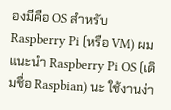องมีคือ OS สำหรับ Raspberry Pi (หรือ VM) ผมแนะนำ Raspberry Pi OS (เดิมชื่อ Raspbian) นะ ใช้งานง่า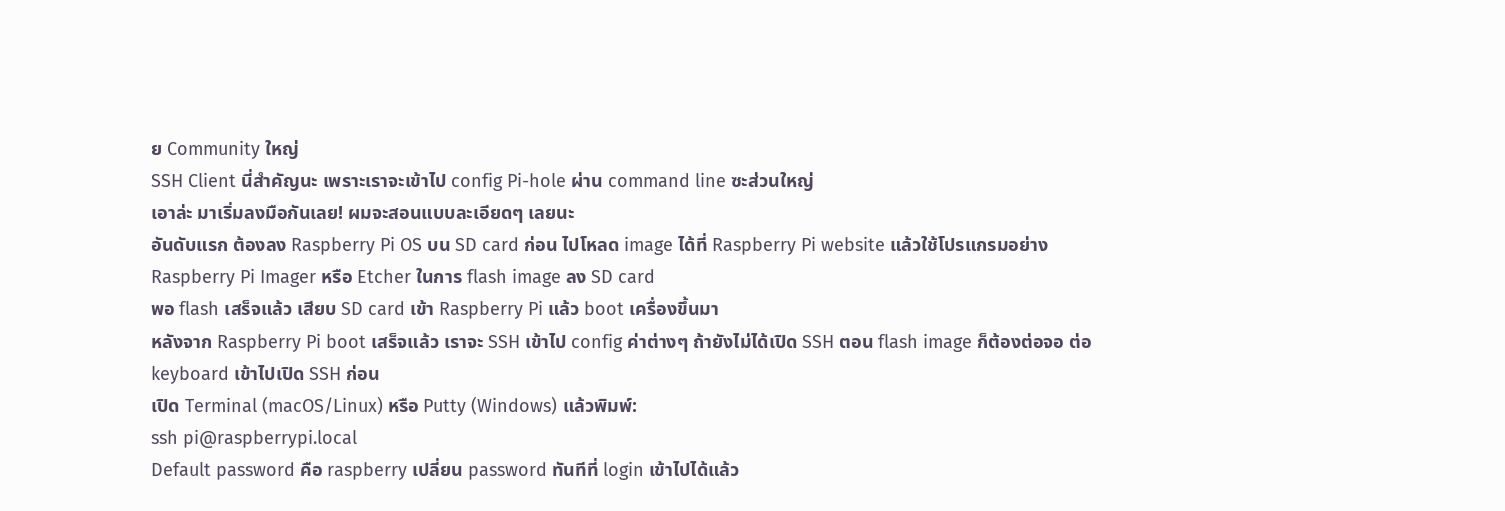ย Community ใหญ่
SSH Client นี่สำคัญนะ เพราะเราจะเข้าไป config Pi-hole ผ่าน command line ซะส่วนใหญ่
เอาล่ะ มาเริ่มลงมือกันเลย! ผมจะสอนแบบละเอียดๆ เลยนะ
อันดับแรก ต้องลง Raspberry Pi OS บน SD card ก่อน ไปโหลด image ได้ที่ Raspberry Pi website แล้วใช้โปรแกรมอย่าง Raspberry Pi Imager หรือ Etcher ในการ flash image ลง SD card
พอ flash เสร็จแล้ว เสียบ SD card เข้า Raspberry Pi แล้ว boot เครื่องขึ้นมา
หลังจาก Raspberry Pi boot เสร็จแล้ว เราจะ SSH เข้าไป config ค่าต่างๆ ถ้ายังไม่ได้เปิด SSH ตอน flash image ก็ต้องต่อจอ ต่อ keyboard เข้าไปเปิด SSH ก่อน
เปิด Terminal (macOS/Linux) หรือ Putty (Windows) แล้วพิมพ์:
ssh pi@raspberrypi.local
Default password คือ raspberry เปลี่ยน password ทันทีที่ login เข้าไปได้แล้ว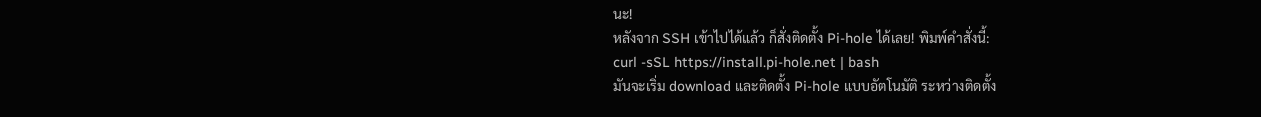นะ!
หลังจาก SSH เข้าไปได้แล้ว ก็สั่งติดตั้ง Pi-hole ได้เลย! พิมพ์คำสั่งนี้:
curl -sSL https://install.pi-hole.net | bash
มันจะเริ่ม download และติดตั้ง Pi-hole แบบอัตโนมัติ ระหว่างติดตั้ง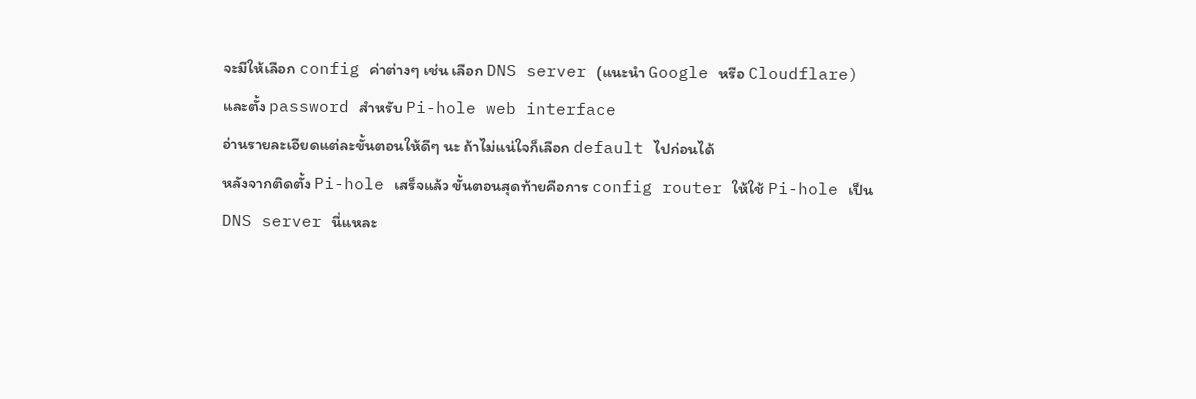จะมีให้เลือก config ค่าต่างๆ เช่น เลือก DNS server (แนะนำ Google หรือ Cloudflare) และตั้ง password สำหรับ Pi-hole web interface
อ่านรายละเอียดแต่ละขั้นตอนให้ดีๆ นะ ถ้าไม่แน่ใจก็เลือก default ไปก่อนได้
หลังจากติดตั้ง Pi-hole เสร็จแล้ว ขั้นตอนสุดท้ายคือการ config router ให้ใช้ Pi-hole เป็น DNS server นี่แหละ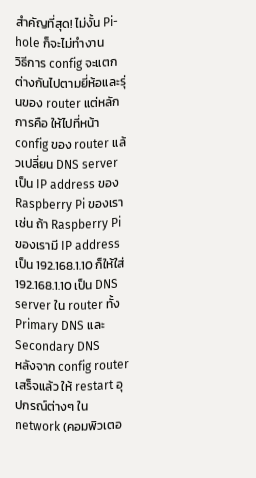สำคัญที่สุด! ไม่งั้น Pi-hole ก็จะไม่ทำงาน
วิธีการ config จะแตกต่างกันไปตามยี่ห้อและรุ่นของ router แต่หลักการคือ ให้ไปที่หน้า config ของ router แล้วเปลี่ยน DNS server เป็น IP address ของ Raspberry Pi ของเรา
เช่น ถ้า Raspberry Pi ของเรามี IP address เป็น 192.168.1.10 ก็ให้ใส่ 192.168.1.10 เป็น DNS server ใน router ทั้ง Primary DNS และ Secondary DNS
หลังจาก config router เสร็จแล้ว ให้ restart อุปกรณ์ต่างๆ ใน network (คอมพิวเตอ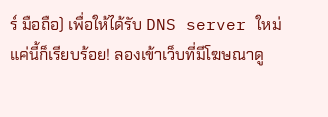ร์ มือถือ) เพื่อให้ได้รับ DNS server ใหม่
แค่นี้ก็เรียบร้อย! ลองเข้าเว็บที่มีโฆษณาดู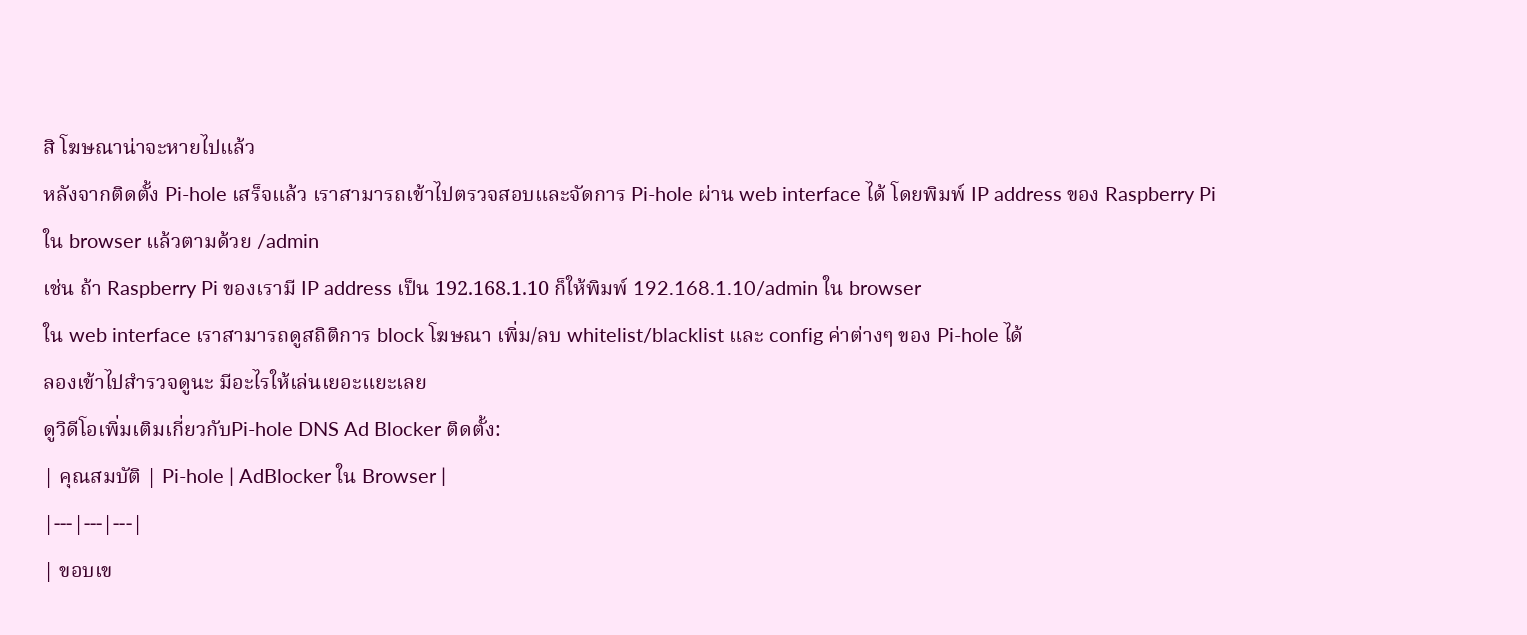สิ โฆษณาน่าจะหายไปแล้ว
หลังจากติดตั้ง Pi-hole เสร็จแล้ว เราสามารถเข้าไปตรวจสอบและจัดการ Pi-hole ผ่าน web interface ได้ โดยพิมพ์ IP address ของ Raspberry Pi ใน browser แล้วตามด้วย /admin
เช่น ถ้า Raspberry Pi ของเรามี IP address เป็น 192.168.1.10 ก็ให้พิมพ์ 192.168.1.10/admin ใน browser
ใน web interface เราสามารถดูสถิติการ block โฆษณา เพิ่ม/ลบ whitelist/blacklist และ config ค่าต่างๆ ของ Pi-hole ได้
ลองเข้าไปสำรวจดูนะ มีอะไรให้เล่นเยอะแยะเลย
ดูวิดีโอเพิ่มเติมเกี่ยวกับPi-hole DNS Ad Blocker ติดตั้ง:
| คุณสมบัติ | Pi-hole | AdBlocker ใน Browser |
|---|---|---|
| ขอบเข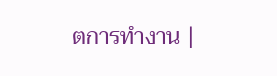ตการทำงาน |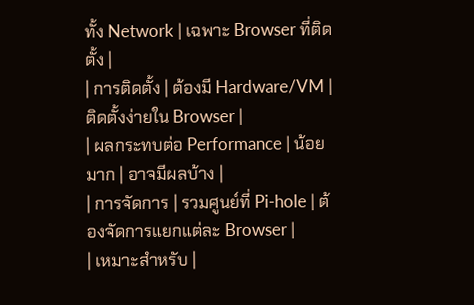ทั้ง Network | เฉพาะ Browser ที่ติดตั้ง |
| การติดตั้ง | ต้องมี Hardware/VM | ติดตั้งง่ายใน Browser |
| ผลกระทบต่อ Performance | น้อยมาก | อาจมีผลบ้าง |
| การจัดการ | รวมศูนย์ที่ Pi-hole | ต้องจัดการแยกแต่ละ Browser |
| เหมาะสำหรับ |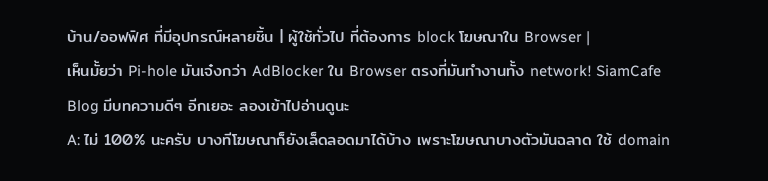บ้าน/ออฟฟิศ ที่มีอุปกรณ์หลายชิ้น | ผู้ใช้ทั่วไป ที่ต้องการ block โฆษณาใน Browser |
เห็นมั้ยว่า Pi-hole มันเจ๋งกว่า AdBlocker ใน Browser ตรงที่มันทำงานทั้ง network! SiamCafe Blog มีบทความดีๆ อีกเยอะ ลองเข้าไปอ่านดูนะ
A: ไม่ 100% นะครับ บางทีโฆษณาก็ยังเล็ดลอดมาได้บ้าง เพราะโฆษณาบางตัวมันฉลาด ใช้ domain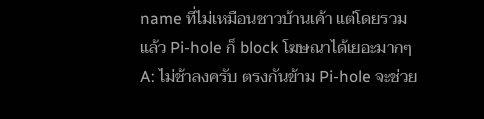name ที่ไม่เหมือนชาวบ้านเค้า แต่โดยรวมแล้ว Pi-hole ก็ block โฆษณาได้เยอะมากๆ
A: ไม่ช้าลงครับ ตรงกันข้าม Pi-hole จะช่วย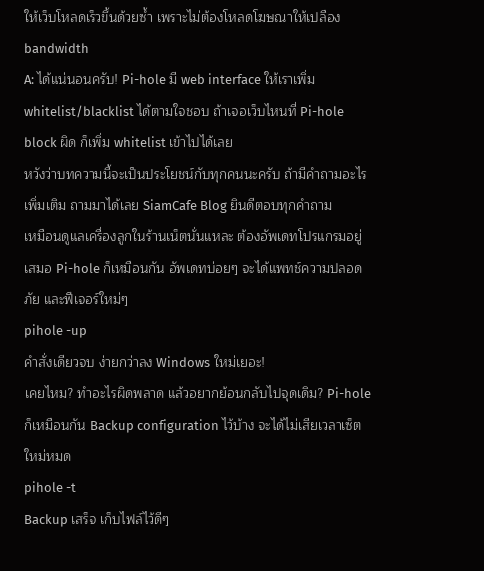ให้เว็บโหลดเร็วขึ้นด้วยซ้ำ เพราะไม่ต้องโหลดโฆษณาให้เปลือง bandwidth
A: ได้แน่นอนครับ! Pi-hole มี web interface ให้เราเพิ่ม whitelist/blacklist ได้ตามใจชอบ ถ้าเจอเว็บไหนที่ Pi-hole block ผิด ก็เพิ่ม whitelist เข้าไปได้เลย
หวังว่าบทความนี้จะเป็นประโยชน์กับทุกคนนะครับ ถ้ามีคำถามอะไรเพิ่มเติม ถามมาได้เลย SiamCafe Blog ยินดีตอบทุกคำถาม
เหมือนดูแลเครื่องลูกในร้านเน็ตนั่นแหละ ต้องอัพเดทโปรแกรมอยู่เสมอ Pi-hole ก็เหมือนกัน อัพเดทบ่อยๆ จะได้แพทช์ความปลอดภัย และฟีเจอร์ใหม่ๆ
pihole -up
คำสั่งเดียวจบ ง่ายกว่าลง Windows ใหม่เยอะ!
เคยไหม? ทำอะไรผิดพลาด แล้วอยากย้อนกลับไปจุดเดิม? Pi-hole ก็เหมือนกัน Backup configuration ไว้บ้าง จะได้ไม่เสียเวลาเซ็ตใหม่หมด
pihole -t
Backup เสร็จ เก็บไฟล์ไว้ดีๆ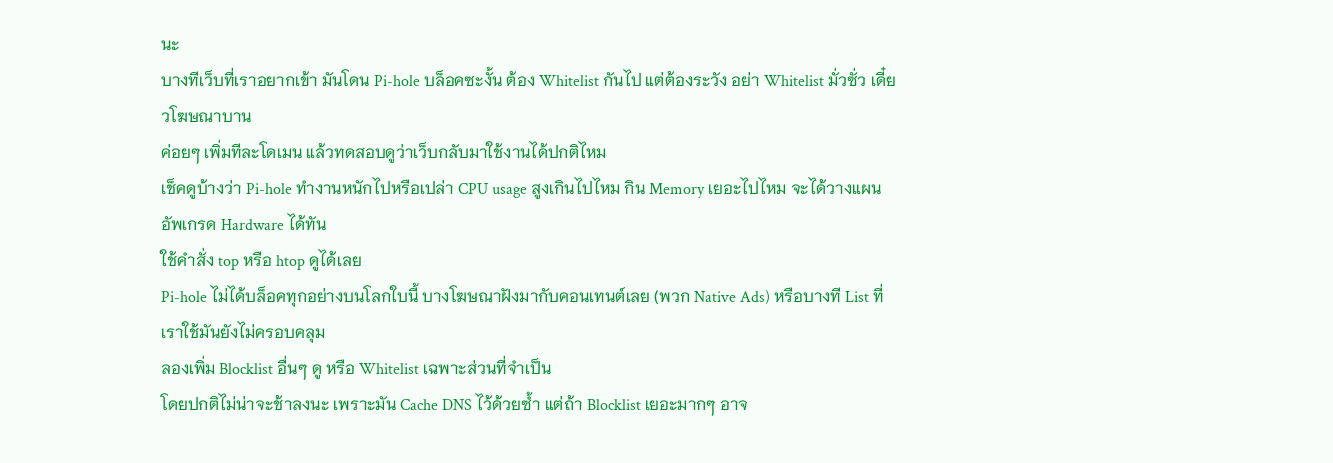นะ
บางทีเว็บที่เราอยากเข้า มันโดน Pi-hole บล็อคซะงั้น ต้อง Whitelist กันไป แต่ต้องระวัง อย่า Whitelist มั่วซั่ว เดี๋ยวโฆษณาบาน
ค่อยๆ เพิ่มทีละโดเมน แล้วทดสอบดูว่าเว็บกลับมาใช้งานได้ปกติไหม
เช็คดูบ้างว่า Pi-hole ทำงานหนักไปหรือเปล่า CPU usage สูงเกินไปไหม กิน Memory เยอะไปไหม จะได้วางแผนอัพเกรด Hardware ได้ทัน
ใช้คำสั่ง top หรือ htop ดูได้เลย
Pi-hole ไม่ได้บล็อคทุกอย่างบนโลกใบนี้ บางโฆษณาฝังมากับคอนเทนต์เลย (พวก Native Ads) หรือบางที List ที่เราใช้มันยังไม่ครอบคลุม
ลองเพิ่ม Blocklist อื่นๆ ดู หรือ Whitelist เฉพาะส่วนที่จำเป็น
โดยปกติไม่น่าจะช้าลงนะ เพราะมัน Cache DNS ไว้ด้วยซ้ำ แต่ถ้า Blocklist เยอะมากๆ อาจ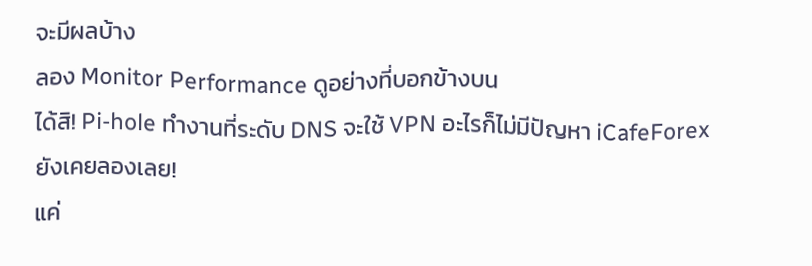จะมีผลบ้าง
ลอง Monitor Performance ดูอย่างที่บอกข้างบน
ได้สิ! Pi-hole ทำงานที่ระดับ DNS จะใช้ VPN อะไรก็ไม่มีปัญหา iCafeForex ยังเคยลองเลย!
แค่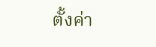ตั้งค่า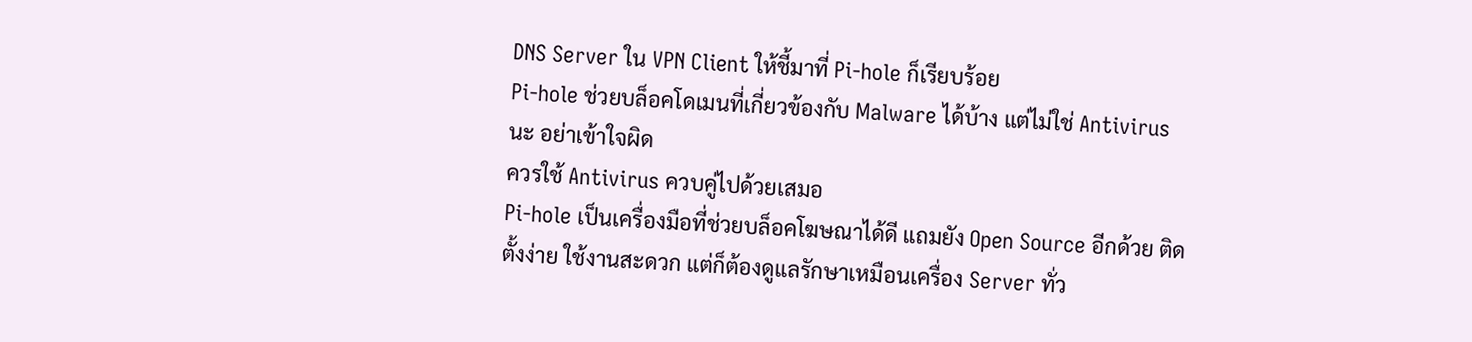DNS Server ใน VPN Client ให้ชี้มาที่ Pi-hole ก็เรียบร้อย
Pi-hole ช่วยบล็อคโดเมนที่เกี่ยวข้องกับ Malware ได้บ้าง แต่ไม่ใช่ Antivirus นะ อย่าเข้าใจผิด
ควรใช้ Antivirus ควบคู่ไปด้วยเสมอ
Pi-hole เป็นเครื่องมือที่ช่วยบล็อคโฆษณาได้ดี แถมยัง Open Source อีกด้วย ติดตั้งง่าย ใช้งานสะดวก แต่ก็ต้องดูแลรักษาเหมือนเครื่อง Server ทั่ว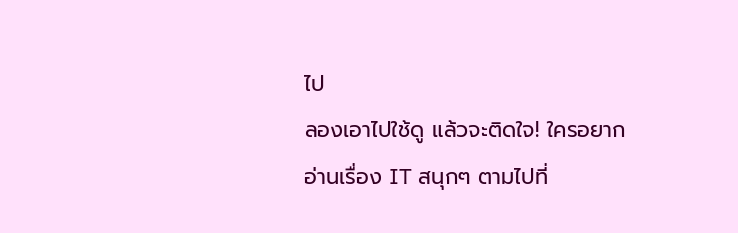ไป
ลองเอาไปใช้ดู แล้วจะติดใจ! ใครอยากอ่านเรื่อง IT สนุกๆ ตามไปที่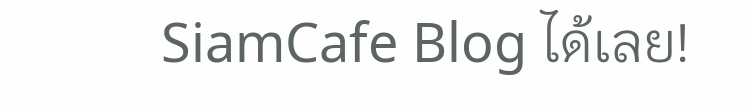SiamCafe Blog ได้เลย!